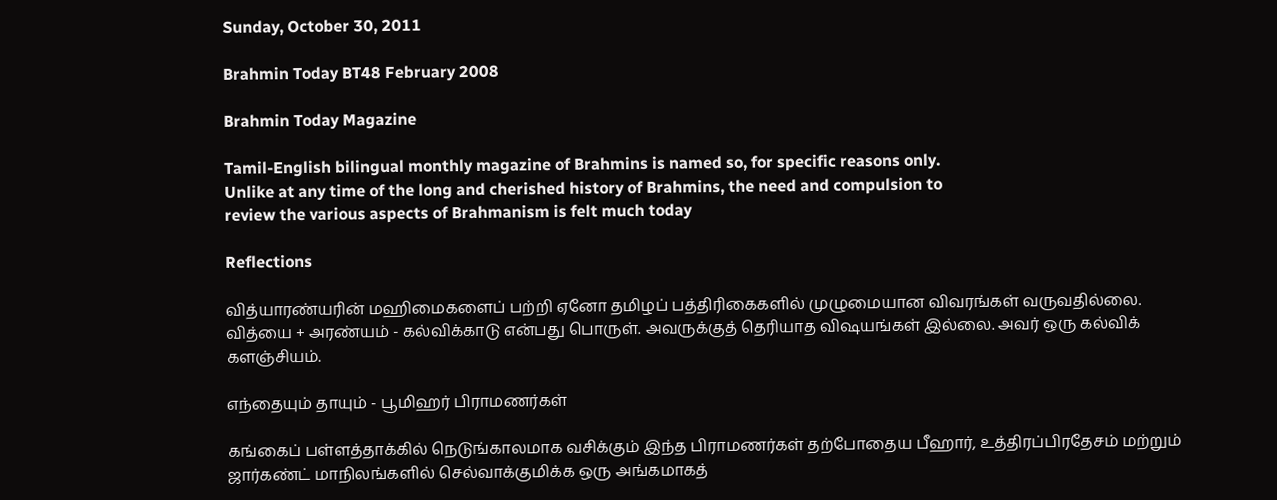Sunday, October 30, 2011

Brahmin Today BT48 February 2008

Brahmin Today Magazine

Tamil-English bilingual monthly magazine of Brahmins is named so, for specific reasons only.
Unlike at any time of the long and cherished history of Brahmins, the need and compulsion to
review the various aspects of Brahmanism is felt much today

Reflections

வித்யாரண்யரின் மஹிமைகளைப் பற்றி ஏனோ தமிழப் பத்திரிகைகளில் முழுமையான விவரங்கள் வருவதில்லை. வித்யை + அரண்யம் - கல்விக்காடு என்பது பொருள். அவருக்குத் தெரியாத விஷயங்கள் இல்லை. அவர் ஒரு கல்விக் களஞ்சியம்.

எந்தையும் தாயும் - பூமிஹர் பிராமணர்கள்

கங்கைப் பள்ளத்தாக்கில் நெடுங்காலமாக வசிக்கும் இந்த பிராமணர்கள் தற்போதைய பீஹார், உத்திரப்பிரதேசம் மற்றும் ஜார்கண்ட் மாநிலங்களில் செல்வாக்குமிக்க ஒரு அங்கமாகத்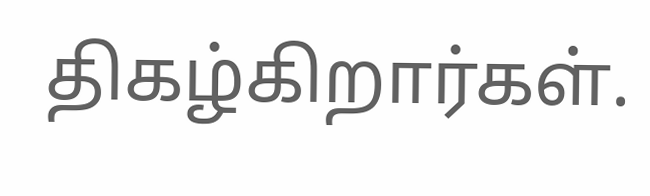திகழ்கிறார்கள்.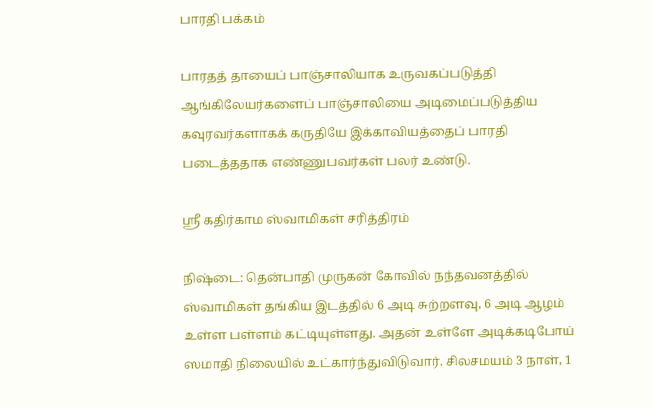பாரதி பக்கம்

பாரதத் தாயைப் பாஞ்சாலியாக உருவகப்படுத்தி ஆங்கிலேயர்களைப் பாஞ்சாலியை அடிமைப்படுத்திய கவுரவர்களாகக் கருதியே இக்காவியத்தைப் பாரதி படைத்ததாக எண்ணுபவர்கள் பலர் உண்டு.

ஸ்ரீ கதிர்காம ஸ்வாமிகள் சரித்திரம்

நிஷ்டை: தென்பாதி முருகன் கோவில் நந்தவனத்தில் ஸ்வாமிகள் தங்கிய இடத்தில் 6 அடி சுற்றளவு, 6 அடி ஆழம் உள்ள பள்ளம் கட்டியுள்ளது. அதன் உள்ளே அடிக்கடிபோய் ஸமாதி நிலையில் உட்கார்ந்துவிடுவார். சிலசமயம் 3 நாள், 1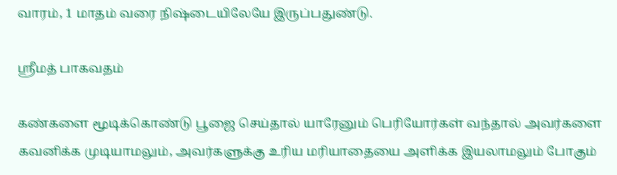வாரம், 1 மாதம் வரை நிஷ்டையிலேயே இருப்பதுண்டு.

ஸ்ரீமத் பாகவதம்

கண்களை மூடிக்கொண்டு பூஜை செய்தால் யாரேனும் பெரியோர்கள் வந்தால் அவர்களை கவனிக்க முடியாமலும், அவர்களுக்கு உரிய மரியாதையை அளிக்க இயலாமலும் போகும்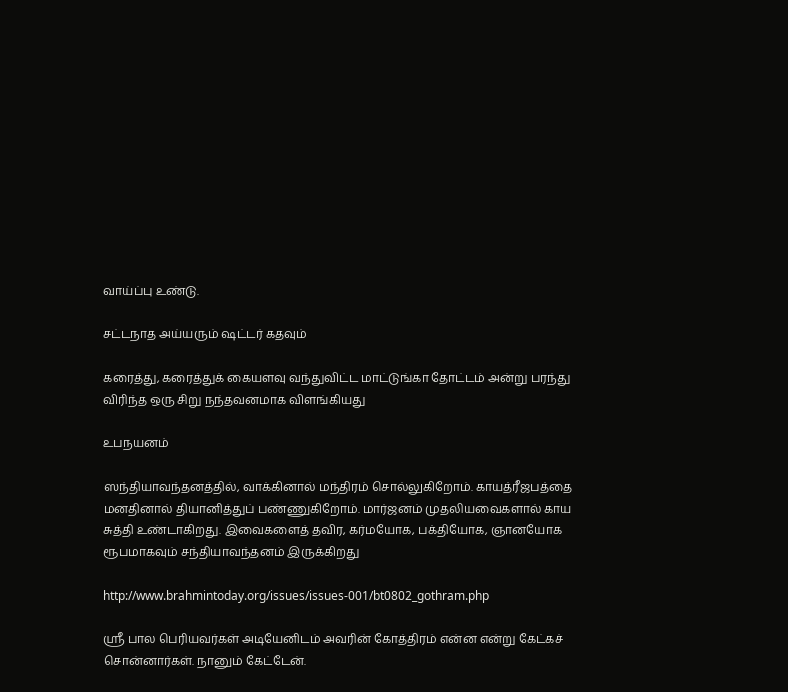வாய்ப்பு உண்டு.

சட்டநாத அய்யரும் ஷட்டர் கதவும்

கரைத்து, கரைத்துக் கையளவு வந்துவிட்ட மாட்டுங்கா தோட்டம் அன்று பரந்து விரிந்த ஒரு சிறு நந்தவனமாக விளங்கியது

உபநயனம்

ஸந்தியாவந்தனத்தில், வாக்கினால் மந்திரம் சொல்லுகிறோம். காயத்ரீஜபத்தை மனதினால் தியானித்துப் பண்ணுகிறோம். மார்ஜனம் முதலியவைகளால் காய சுத்தி உண்டாகிறது. இவைகளைத் தவிர, கர்மயோக, பக்தியோக, ஞானயோக ரூபமாகவும் சந்தியாவந்தனம் இருக்கிறது

http://www.brahmintoday.org/issues/issues-001/bt0802_gothram.php

ஸ்ரீ பால பெரியவர்கள் அடியேனிடம் அவரின் கோத்திரம் என்ன என்று கேட்கச் சொன்னார்கள். நானும் கேட்டேன்.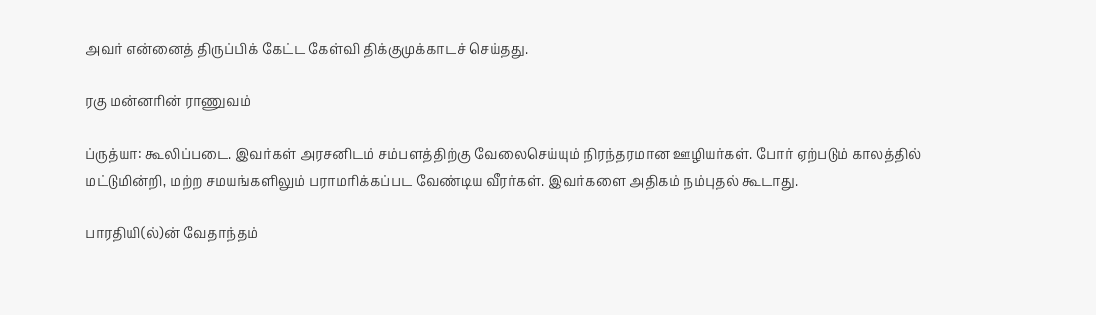அவர் என்னைத் திருப்பிக் கேட்ட கேள்வி திக்குமுக்காடச் செய்தது.

ரகு மன்னரின் ராணுவம்

ப்ருத்யா: கூலிப்படை. இவர்கள் அரசனிடம் சம்பளத்திற்கு வேலைசெய்யும் நிரந்தரமான ஊழியர்கள். போர் ஏற்படும் காலத்தில் மட்டுமின்றி, மற்ற சமயங்களிலும் பராமரிக்கப்பட வேண்டிய வீரர்கள். இவர்களை அதிகம் நம்புதல் கூடாது.

பாரதியி(ல்)ன் வேதாந்தம்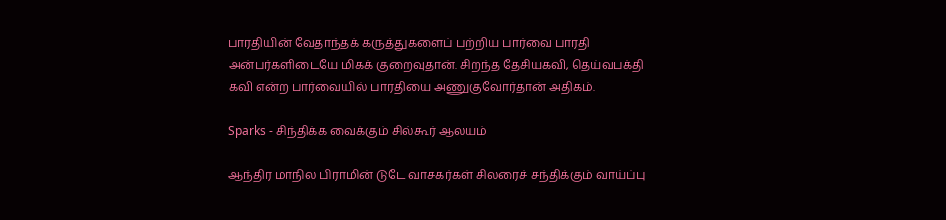பாரதியின் வேதாந்தக் கருத்துகளைப் பற்றிய பார்வை பாரதி அன்பர்களிடையே மிகக் குறைவுதான். சிறந்த தேசியகவி, தெய்வபக்தி கவி என்ற பார்வையில் பாரதியை அணுகுவோர்தான் அதிகம்.

Sparks - சிந்திக்க வைக்கும் சில்கூர் ஆலயம்

ஆந்திர மாநில பிராமின் டுடே வாசகர்கள் சிலரைச் சந்திக்கும் வாய்ப்பு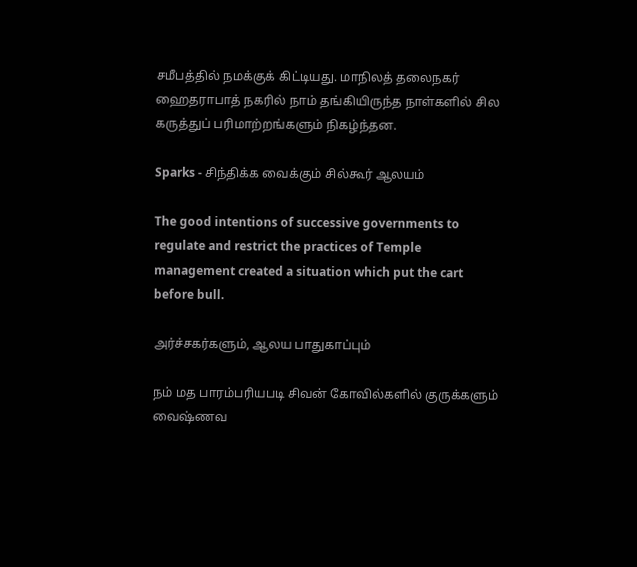சமீபத்தில் நமக்குக் கிட்டியது. மாநிலத் தலைநகர் ஹைதராபாத் நகரில் நாம் தங்கியிருந்த நாள்களில் சில கருத்துப் பரிமாற்றங்களும் நிகழ்ந்தன.

Sparks - சிந்திக்க வைக்கும் சில்கூர் ஆலயம்

The good intentions of successive governments to regulate and restrict the practices of Temple
management created a situation which put the cart before bull.

அர்ச்சகர்களும், ஆலய பாதுகாப்பும்

நம் மத பாரம்பரியபடி சிவன் கோவில்களில் குருக்களும் வைஷ்ணவ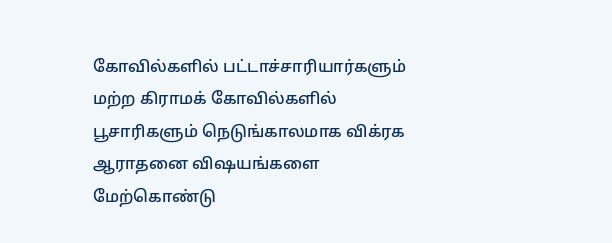கோவில்களில் பட்டாச்சாரியார்களும் மற்ற கிராமக் கோவில்களில் பூசாரிகளும் நெடுங்காலமாக விக்ரக ஆராதனை விஷயங்களை மேற்கொண்டு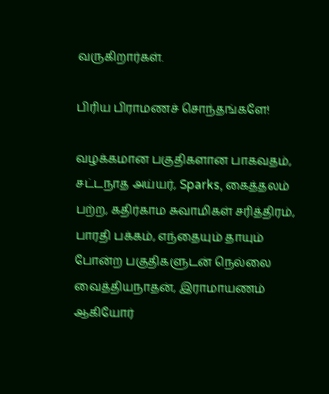வருகிறார்கள்.

பிரிய பிராமணச் சொந்தங்களே!

வழக்கமான பகுதிகளான பாகவதம், சட்டநாத அய்யர், Sparks, கைத்தலம் பற்ற, கதிர்காம சுவாமிகள் சரித்திரம், பாரதி பக்கம், எந்தையும் தாயும் போன்ற பகுதிகளுடன் நெல்லை வைத்தியநாதன், இராமாயணம் ஆகியோர்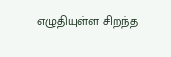எழுதியுள்ள சிறந்த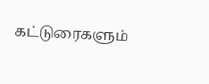கட்டுரைகளும்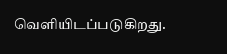வெளியிடப்படுகிறது.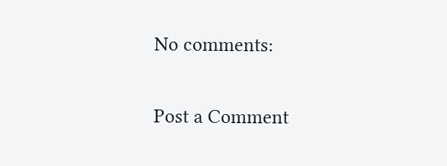No comments:

Post a Comment